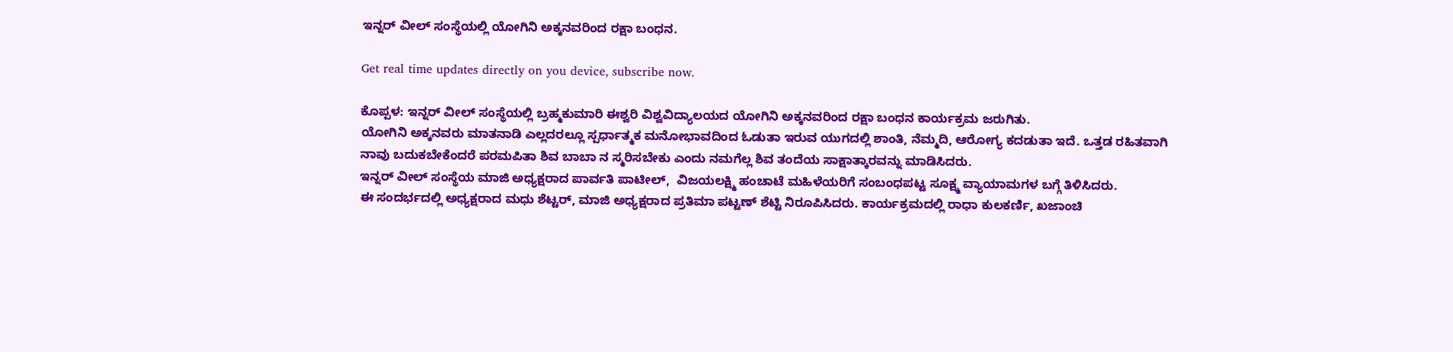ಇನ್ನರ್ ವೀಲ್ ಸಂಸ್ಥೆಯಲ್ಲಿ ಯೋಗಿನಿ ಅಕ್ಕನವರಿಂದ ರಕ್ಷಾ ಬಂಧನ.

Get real time updates directly on you device, subscribe now.

ಕೊಪ್ಪಳ: ಇನ್ನರ್ ವೀಲ್ ಸಂಸ್ಥೆಯಲ್ಲಿ ಬ್ರಹ್ಮಕುಮಾರಿ ಈಶ್ವರಿ ವಿಶ್ವವಿದ್ಯಾಲಯದ ಯೋಗಿನಿ ಅಕ್ಕನವರಿಂದ ರಕ್ಷಾ ಬಂಧನ ಕಾರ್ಯಕ್ರಮ ಜರುಗಿತು.
ಯೋಗಿನಿ ಅಕ್ಕನವರು ಮಾತನಾಡಿ ಎಲ್ಲದರಲ್ಲೂ ಸ್ಪರ್ಧಾತ್ಮಕ ಮನೋಭಾವದಿಂದ ಓಡುತಾ ಇರುವ ಯುಗದಲ್ಲಿ ಶಾಂತಿ, ನೆಮ್ಮದಿ, ಆರೋಗ್ಯ ಕದಡುತಾ ಇದೆ. ಒತ್ತಡ ರಹಿತವಾಗಿ ನಾವು ಬದುಕಬೇಕೆಂದರೆ ಪರಮಪಿತಾ ಶಿವ ಬಾಬಾ ನ ಸ್ಮರಿಸಬೇಕು ಎಂದು ನಮಗೆಲ್ಲ ಶಿವ ತಂದೆಯ ಸಾಕ್ಷಾತ್ಕಾರವನ್ನು ಮಾಡಿಸಿದರು.
ಇನ್ನರ್ ವೀಲ್ ಸಂಸ್ಥೆಯ ಮಾಜಿ ಅಧ್ಯಕ್ಷರಾದ ಪಾರ್ವತಿ ಪಾಟೀಲ್,  ವಿಜಯಲಕ್ಷ್ಮಿ ಹಂಚಾಟೆ ಮಹಿಳೆಯರಿಗೆ ಸಂಬಂಧಪಟ್ಟ ಸೂಕ್ಷ್ಮ ವ್ಯಾಯಾಮಗಳ ಬಗ್ಗೆ ತಿಳಿಸಿದರು.
ಈ ಸಂದರ್ಭದಲ್ಲಿ ಅಧ್ಯಕ್ಷರಾದ ಮಧು ಶೆಟ್ಟರ್, ಮಾಜಿ ಅಧ್ಯಕ್ಷರಾದ ಪ್ರತಿಮಾ ಪಟ್ಟಣ್ ಶೆಟ್ಟಿ ನಿರೂಪಿಸಿದರು. ಕಾರ್ಯಕ್ರಮದಲ್ಲಿ ರಾಧಾ ಕುಲಕರ್ಣಿ, ಖಜಾಂಚಿ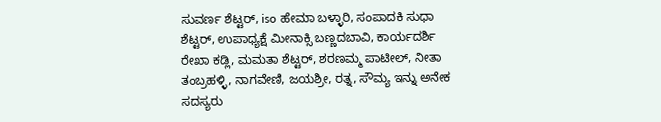ಸುವರ್ಣ ಶೆಟ್ಟರ್, iso ಹೇಮಾ ಬಳ್ಳಾರಿ, ಸಂಪಾದಕಿ ಸುಧಾ ಶೆಟ್ಟರ್, ಉಪಾಧ್ಯಕ್ಷೆ ಮೀನಾಕ್ಸಿ ಬಣ್ಣದಬಾವಿ, ಕಾರ್ಯದರ್ಶಿ ರೇಖಾ ಕಡ್ಲಿ, ಮಮತಾ ಶೆಟ್ಟರ್, ಶರಣಮ್ಮ ಪಾಟೀಲ್, ನೀತಾ ತಂಬ್ರಹಳ್ಳಿ, ನಾಗವೇಣಿ, ಜಯಶ್ರೀ, ರತ್ನ, ಸೌಮ್ಯ ಇನ್ನು ಅನೇಕ ಸದಸ್ಯರು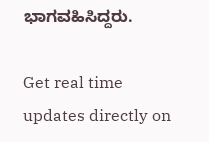ಭಾಗವಹಿಸಿದ್ದರು.

Get real time updates directly on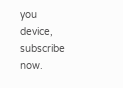you device, subscribe now.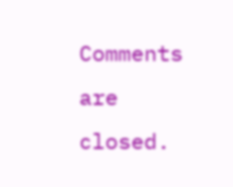Comments are closed.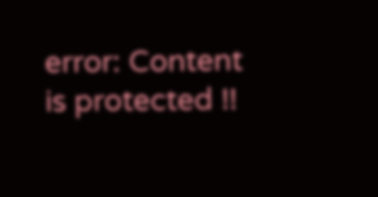error: Content is protected !!